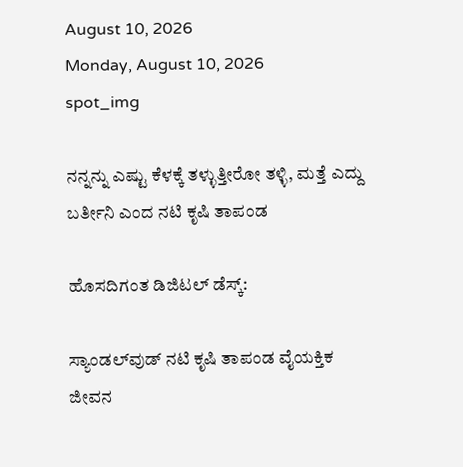August 10, 2026
Monday, August 10, 2026
spot_img

ನನ್ನನ್ನು ಎಷ್ಟು ಕೆಳಕ್ಕೆ ತಳ್ಳುತ್ತೀರೋ ತಳ್ಳಿ, ಮತ್ತೆ ಎದ್ದು ಬರ್ತೀನಿ ಎಂದ ನಟಿ ಕೃಷಿ ತಾಪಂಡ

ಹೊಸದಿಗಂತ ಡಿಜಿಟಲ್‌ ಡೆಸ್ಕ್‌:

ಸ್ಯಾಂಡಲ್‌ವುಡ್‌ ನಟಿ ಕೃಷಿ ತಾಪಂಡ ವೈಯಕ್ತಿಕ ಜೀವನ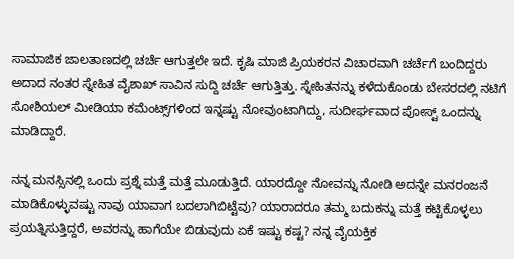ಸಾಮಾಜಿಕ ಜಾಲತಾಣದಲ್ಲಿ ಚರ್ಚೆ ಆಗುತ್ತಲೇ ಇದೆ. ಕೃಷಿ ಮಾಜಿ ಪ್ರಿಯಕರನ ವಿಚಾರವಾಗಿ ಚರ್ಚೆಗೆ ಬಂದಿದ್ದರು ಅದಾದ ನಂತರ ಸ್ನೇಹಿತ ವೈಶಾಖ್‌ ಸಾವಿನ ಸುದ್ದಿ ಚರ್ಚೆ ಆಗುತ್ತಿತ್ತು. ಸ್ನೇಹಿತನನ್ನು ಕಳೆದುಕೊಂಡು ಬೇಸರದಲ್ಲಿ ನಟಿಗೆ ಸೋಶಿಯಲ್‌ ಮೀಡಿಯಾ ಕಮೆಂಟ್ಸ್‌ಗಳಿಂದ ಇನ್ನಷ್ಟು ನೋವುಂಟಾಗಿದ್ದು, ಸುದೀರ್ಘವಾದ ಪೋಸ್ಟ್‌ ಒಂದನ್ನು ಮಾಡಿದ್ದಾರೆ.

ನನ್ನ ಮನಸ್ಸಿನಲ್ಲಿ ಒಂದು ಪ್ರಶ್ನೆ ಮತ್ತೆ ಮತ್ತೆ ಮೂಡುತ್ತಿದೆ. ಯಾರದ್ದೋ ನೋವನ್ನು ನೋಡಿ ಅದನ್ನೇ ಮನರಂಜನೆ ಮಾಡಿಕೊಳ್ಳುವಷ್ಟು ನಾವು ಯಾವಾಗ ಬದಲಾಗಿಬಿಟ್ಟೆವು? ಯಾರಾದರೂ ತಮ್ಮ ಬದುಕನ್ನು ಮತ್ತೆ ಕಟ್ಟಿಕೊಳ್ಳಲು ಪ್ರಯತ್ನಿಸುತ್ತಿದ್ದರೆ, ಅವರನ್ನು ಹಾಗೆಯೇ ಬಿಡುವುದು ಏಕೆ ಇಷ್ಟು ಕಷ್ಟ? ನನ್ನ ವೈಯಕ್ತಿಕ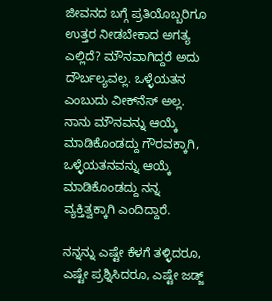ಜೀವನದ ಬಗ್ಗೆ ಪ್ರತಿಯೊಬ್ಬರಿಗೂ ಉತ್ತರ ನೀಡಬೇಕಾದ ಅಗತ್ಯ ಎಲ್ಲಿದೆ? ಮೌನವಾಗಿದ್ದರೆ ಅದು ದೌರ್ಬಲ್ಯವಲ್ಲ. ಒಳ್ಳೆಯತನ ಎಂಬುದು ವೀಕ್‌ನೆಸ್‌ ಅಲ್ಲ. ನಾನು ಮೌನವನ್ನು ಆಯ್ಕೆ ಮಾಡಿಕೊಂಡದ್ದು ಗೌರವಕ್ಕಾಗಿ, ಒಳ್ಳೆಯತನವನ್ನು ಆಯ್ಕೆ ಮಾಡಿಕೊಂಡದ್ದು ನನ್ನ ವ್ಯಕ್ತಿತ್ವಕ್ಕಾಗಿ ಎಂದಿದ್ದಾರೆ.

ನನ್ನನ್ನು ಎಷ್ಟೇ ಕೆಳಗೆ ತಳ್ಳಿದರೂ, ಎಷ್ಟೇ ಪ್ರಶ್ನಿಸಿದರೂ, ಎಷ್ಟೇ ಜಡ್ಜ್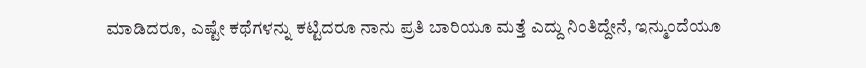ಮಾಡಿದರೂ, ಎಷ್ಟೇ ಕಥೆಗಳನ್ನು ಕಟ್ಟಿದರೂ ನಾನು ಪ್ರತಿ ಬಾರಿಯೂ ಮತ್ತೆ ಎದ್ದು ನಿಂತಿದ್ದೇನೆ, ಇನ್ಮುಂದೆಯೂ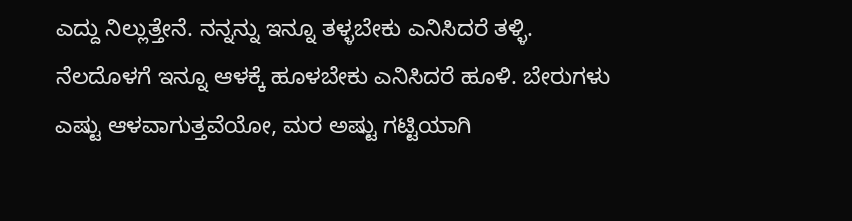ಎದ್ದು ನಿಲ್ಲುತ್ತೇನೆ. ನನ್ನನ್ನು ಇನ್ನೂ ತಳ್ಳಬೇಕು ಎನಿಸಿದರೆ ತಳ್ಳಿ. ನೆಲದೊಳಗೆ ಇನ್ನೂ ಆಳಕ್ಕೆ ಹೂಳಬೇಕು ಎನಿಸಿದರೆ ಹೂಳಿ. ಬೇರುಗಳು ಎಷ್ಟು ಆಳವಾಗುತ್ತವೆಯೋ, ಮರ ಅಷ್ಟು ಗಟ್ಟಿಯಾಗಿ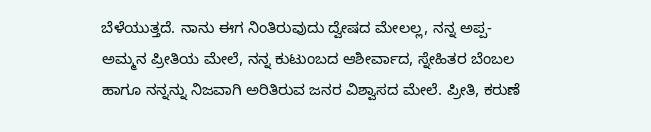ಬೆಳೆಯುತ್ತದೆ. ನಾನು ಈಗ ನಿಂತಿರುವುದು ದ್ವೇಷದ ಮೇಲಲ್ಲ, ನನ್ನ ಅಪ್ಪ-ಅಮ್ಮನ ಪ್ರೀತಿಯ ಮೇಲೆ, ನನ್ನ ಕುಟುಂಬದ ಆಶೀರ್ವಾದ, ಸ್ನೇಹಿತರ ಬೆಂಬಲ ಹಾಗೂ ನನ್ನನ್ನು ನಿಜವಾಗಿ ಅರಿತಿರುವ ಜನರ ವಿಶ್ವಾಸದ ಮೇಲೆ. ಪ್ರೀತಿ, ಕರುಣೆ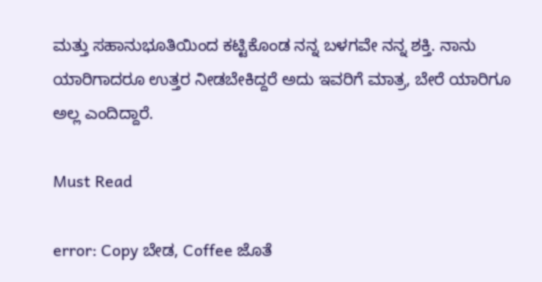ಮತ್ತು ಸಹಾನುಭೂತಿಯಿಂದ ಕಟ್ಟಿಕೊಂಡ ನನ್ನ ಬಳಗವೇ ನನ್ನ ಶಕ್ತಿ. ನಾನು ಯಾರಿಗಾದರೂ ಉತ್ತರ ನೀಡಬೇಕಿದ್ದರೆ ಅದು ಇವರಿಗೆ ಮಾತ್ರ, ಬೇರೆ ಯಾರಿಗೂ ಅಲ್ಲ ಎಂದಿದ್ದಾರೆ.

Must Read

error: Copy ಬೇಡ, Coffee ಜೊತೆ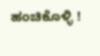ಹಂಚಿಕೊಳ್ಳಿ !